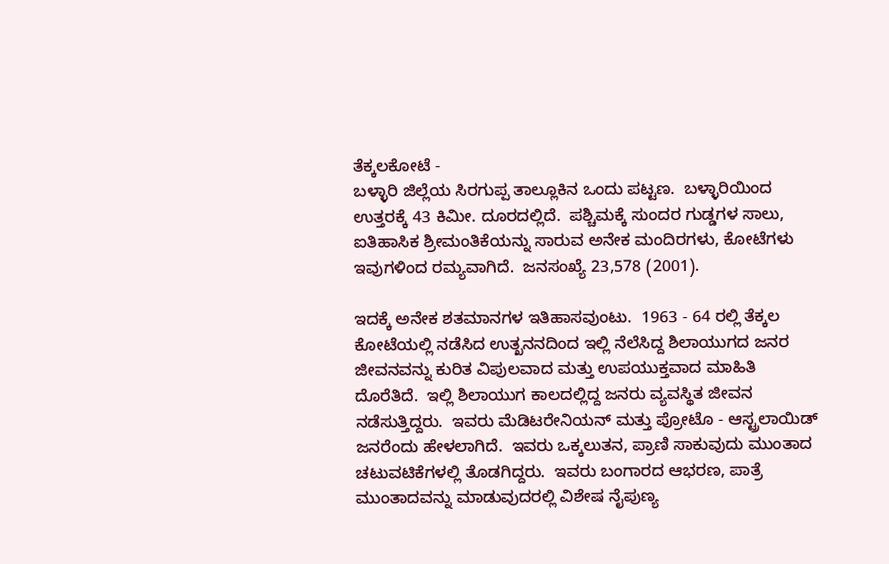ತೆಕ್ಕಲಕೋಟೆ -
ಬಳ್ಳಾರಿ ಜಿಲ್ಲೆಯ ಸಿರಗುಪ್ಪ ತಾಲ್ಲೂಕಿನ ಒಂದು ಪಟ್ಟಣ.  ಬಳ್ಳಾರಿಯಿಂದ ಉತ್ತರಕ್ಕೆ 43 ಕಿಮೀ. ದೂರದಲ್ಲಿದೆ.  ಪಶ್ಚಿಮಕ್ಕೆ ಸುಂದರ ಗುಡ್ಡಗಳ ಸಾಲು, ಐತಿಹಾಸಿಕ ಶ್ರೀಮಂತಿಕೆಯನ್ನು ಸಾರುವ ಅನೇಕ ಮಂದಿರಗಳು, ಕೋಟೆಗಳು ಇವುಗಳಿಂದ ರಮ್ಯವಾಗಿದೆ.  ಜನಸಂಖ್ಯೆ 23,578 (2001).

ಇದಕ್ಕೆ ಅನೇಕ ಶತಮಾನಗಳ ಇತಿಹಾಸವುಂಟು.  1963 - 64 ರಲ್ಲಿ ತೆಕ್ಕಲ ಕೋಟೆಯಲ್ಲಿ ನಡೆಸಿದ ಉತ್ಖನನದಿಂದ ಇಲ್ಲಿ ನೆಲೆಸಿದ್ದ ಶಿಲಾಯುಗದ ಜನರ ಜೀವನವನ್ನು ಕುರಿತ ವಿಪುಲವಾದ ಮತ್ತು ಉಪಯುಕ್ತವಾದ ಮಾಹಿತಿ ದೊರೆತಿದೆ.  ಇಲ್ಲಿ ಶಿಲಾಯುಗ ಕಾಲದಲ್ಲಿದ್ದ ಜನರು ವ್ಯವಸ್ಥಿತ ಜೀವನ ನಡೆಸುತ್ತಿದ್ದರು.  ಇವರು ಮೆಡಿಟರೇನಿಯನ್ ಮತ್ತು ಪ್ರೋಟೊ - ಆಸ್ಟ್ರಲಾಯಿಡ್ ಜನರೆಂದು ಹೇಳಲಾಗಿದೆ.  ಇವರು ಒಕ್ಕಲುತನ, ಪ್ರಾಣಿ ಸಾಕುವುದು ಮುಂತಾದ ಚಟುವಟಿಕೆಗಳಲ್ಲಿ ತೊಡಗಿದ್ದರು.  ಇವರು ಬಂಗಾರದ ಆಭರಣ, ಪಾತ್ರೆ ಮುಂತಾದವನ್ನು ಮಾಡುವುದರಲ್ಲಿ ವಿಶೇಷ ನೈಪುಣ್ಯ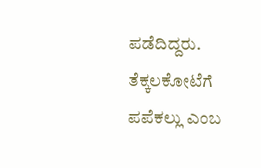ಪಡೆದಿದ್ದರು.
ತೆಕ್ಕಲಕೋಟೆಗೆ ಪಪೆಕಲ್ಲು ಎಂಬ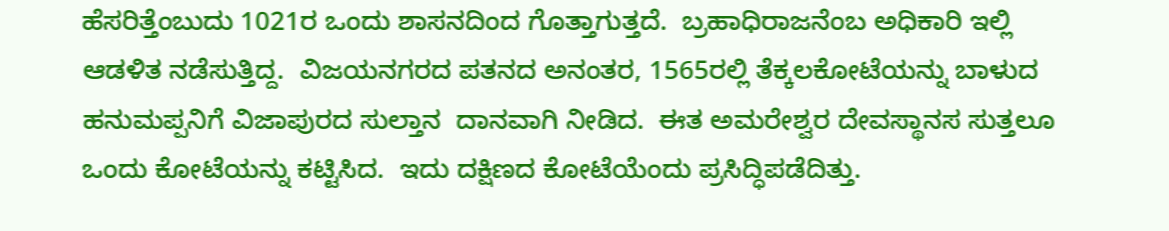ಹೆಸರಿತ್ತೆಂಬುದು 1021ರ ಒಂದು ಶಾಸನದಿಂದ ಗೊತ್ತಾಗುತ್ತದೆ.  ಬ್ರಹಾಧಿರಾಜನೆಂಬ ಅಧಿಕಾರಿ ಇಲ್ಲಿ ಆಡಳಿತ ನಡೆಸುತ್ತಿದ್ದ.  ವಿಜಯನಗರದ ಪತನದ ಅನಂತರ, 1565ರಲ್ಲಿ ತೆಕ್ಕಲಕೋಟೆಯನ್ನು ಬಾಳುದ ಹನುಮಪ್ಪನಿಗೆ ವಿಜಾಪುರದ ಸುಲ್ತಾನ  ದಾನವಾಗಿ ನೀಡಿದ.  ಈತ ಅಮರೇಶ್ವರ ದೇವಸ್ಥಾನಸ ಸುತ್ತಲೂ ಒಂದು ಕೋಟೆಯನ್ನು ಕಟ್ಟಿಸಿದ.  ಇದು ದಕ್ಷಿಣದ ಕೋಟೆಯೆಂದು ಪ್ರಸಿದ್ಧಿಪಡೆದಿತ್ತು.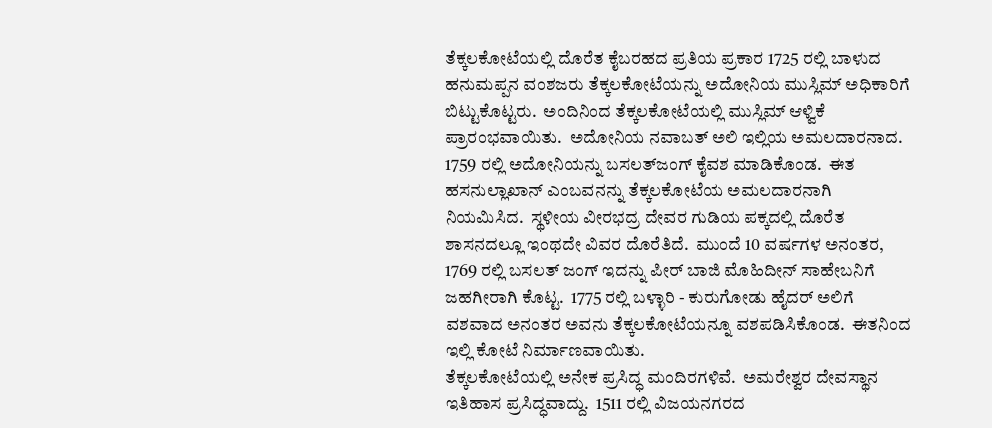ತೆಕ್ಕಲಕೋಟೆಯಲ್ಲಿ ದೊರೆತ ಕೈಬರಹದ ಪ್ರತಿಯ ಪ್ರಕಾರ 1725 ರಲ್ಲಿ ಬಾಳುದ ಹನುಮಪ್ಪನ ವಂಶಜರು ತೆಕ್ಕಲಕೋಟೆಯನ್ನು ಅದೋನಿಯ ಮುಸ್ಲಿಮ್ ಅಧಿಕಾರಿಗೆ ಬಿಟ್ಟುಕೊಟ್ಟರು.  ಅಂದಿನಿಂದ ತೆಕ್ಕಲಕೋಟೆಯಲ್ಲಿ ಮುಸ್ಲಿಮ್ ಆಳ್ವಿಕೆ ಪ್ರಾರಂಭವಾಯಿತು.  ಅದೋನಿಯ ನವಾಬತ್ ಅಲಿ ಇಲ್ಲಿಯ ಅಮಲದಾರನಾದ.  1759 ರಲ್ಲಿ ಅದೋನಿಯನ್ನು ಬಸಲತ್‍ಜಂಗ್ ಕೈವಶ ಮಾಡಿಕೊಂಡ.  ಈತ ಹಸನುಲ್ಲಾಖಾನ್ ಎಂಬವನನ್ನು ತೆಕ್ಕಲಕೋಟೆಯ ಅಮಲದಾರನಾಗಿ ನಿಯಮಿಸಿದ.  ಸ್ಥಳೀಯ ವೀರಭದ್ರ ದೇವರ ಗುಡಿಯ ಪಕ್ಕದಲ್ಲಿ ದೊರೆತ ಶಾಸನದಲ್ಲೂ ಇಂಥದೇ ವಿವರ ದೊರೆತಿದೆ.  ಮುಂದೆ 10 ವರ್ಷಗಳ ಅನಂತರ, 1769 ರಲ್ಲಿ ಬಸಲತ್ ಜಂಗ್ ಇದನ್ನು ಪೀರ್ ಬಾಜಿ ಮೊಹಿದೀನ್ ಸಾಹೇಬನಿಗೆ ಜಹಗೀರಾಗಿ ಕೊಟ್ಟ.  1775 ರಲ್ಲಿ ಬಳ್ಳಾರಿ - ಕುರುಗೋಡು ಹೈದರ್ ಅಲಿಗೆ ವಶವಾದ ಅನಂತರ ಅವನು ತೆಕ್ಕಲಕೋಟೆಯನ್ನೂ ವಶಪಡಿಸಿಕೊಂಡ.  ಈತನಿಂದ ಇಲ್ಲಿ ಕೋಟೆ ನಿರ್ಮಾಣವಾಯಿತು.
ತೆಕ್ಕಲಕೋಟೆಯಲ್ಲಿ ಅನೇಕ ಪ್ರಸಿದ್ಧ ಮಂದಿರಗಳಿವೆ.  ಅಮರೇಶ್ವರ ದೇವಸ್ಥಾನ ಇತಿಹಾಸ ಪ್ರಸಿದ್ಧವಾದ್ದು.  1511 ರಲ್ಲಿ ವಿಜಯನಗರದ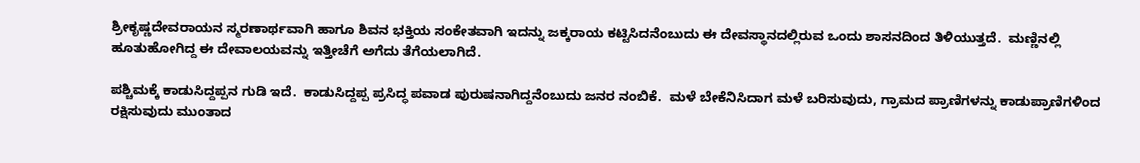ಶ್ರೀಕೃಷ್ಣದೇವರಾಯನ ಸ್ಮರಣಾರ್ಥವಾಗಿ ಹಾಗೂ ಶಿವನ ಭಕ್ತಿಯ ಸಂಕೇತವಾಗಿ ಇದನ್ನು ಜಕ್ಕರಾಯ ಕಟ್ಟಿಸಿದನೆಂಬುದು ಈ ದೇವಸ್ಥಾನದಲ್ಲಿರುವ ಒಂದು ಶಾಸನದಿಂದ ತಿಳಿಯುತ್ತದೆ.  ಮಣ್ಣಿನಲ್ಲಿ ಹೂತುಹೋಗಿದ್ದ ಈ ದೇವಾಲಯವನ್ನು ಇತ್ತೀಚೆಗೆ ಅಗೆದು ತೆಗೆಯಲಾಗಿದೆ.

ಪಶ್ಚಿಮಕ್ಕೆ ಕಾಡುಸಿದ್ದಪ್ಪನ ಗುಡಿ ಇದೆ.  ಕಾಡುಸಿದ್ದಪ್ಪ ಪ್ರಸಿದ್ಧ ಪವಾಡ ಪುರುಷನಾಗಿದ್ದನೆಂಬುದು ಜನರ ನಂಬಿಕೆ.  ಮಳೆ ಬೇಕೆನಿಸಿದಾಗ ಮಳೆ ಬರಿಸುವುದು, ಗ್ರಾಮದ ಪ್ರಾಣಿಗಳನ್ನು ಕಾಡುಪ್ರಾಣಿಗಳಿಂದ ರಕ್ಷಿಸುವುದು ಮುಂತಾದ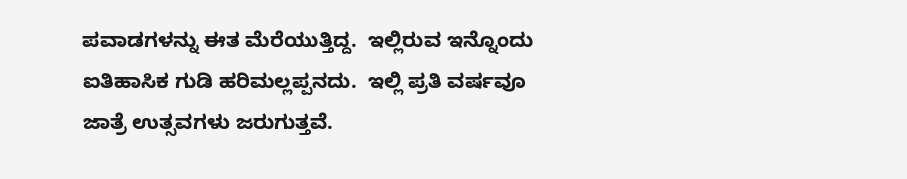ಪವಾಡಗಳನ್ನು ಈತ ಮೆರೆಯುತ್ತಿದ್ದ.  ಇಲ್ಲಿರುವ ಇನ್ನೊಂದು ಐತಿಹಾಸಿಕ ಗುಡಿ ಹರಿಮಲ್ಲಪ್ಪನದು.  ಇಲ್ಲಿ ಪ್ರತಿ ವರ್ಷವೂ ಜಾತ್ರೆ ಉತ್ಸವಗಳು ಜರುಗುತ್ತವೆ.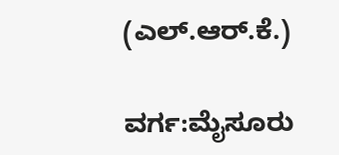(ಎಲ್.ಆರ್.ಕೆ.)

ವರ್ಗ:ಮೈಸೂರು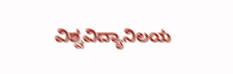ವಿಶ್ವವಿದ್ಯಾನಿಲಯ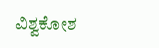ವಿಶ್ವಕೋಶ